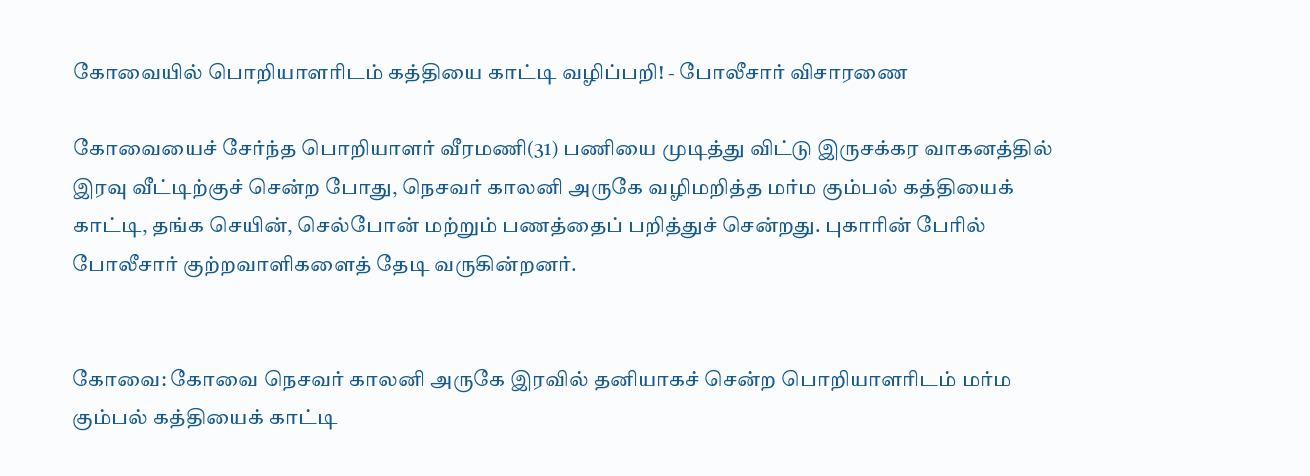கோவையில் பொறியாளரிடம் கத்தியை காட்டி வழிப்பறி! - போலீசார் விசாரணை

கோவையைச் சேர்ந்த பொறியாளர் வீரமணி(31) பணியை முடித்து விட்டு இருசக்கர வாகனத்தில் இரவு வீட்டிற்குச் சென்ற போது, நெசவர் காலனி அருகே வழிமறித்த மர்ம கும்பல் கத்தியைக் காட்டி, தங்க செயின், செல்போன் மற்றும் பணத்தைப் பறித்துச் சென்றது. புகாரின் பேரில் போலீசார் குற்றவாளிகளைத் தேடி வருகின்றனர்.


கோவை: கோவை நெசவர் காலனி அருகே இரவில் தனியாகச் சென்ற பொறியாளரிடம் மர்ம கும்பல் கத்தியைக் காட்டி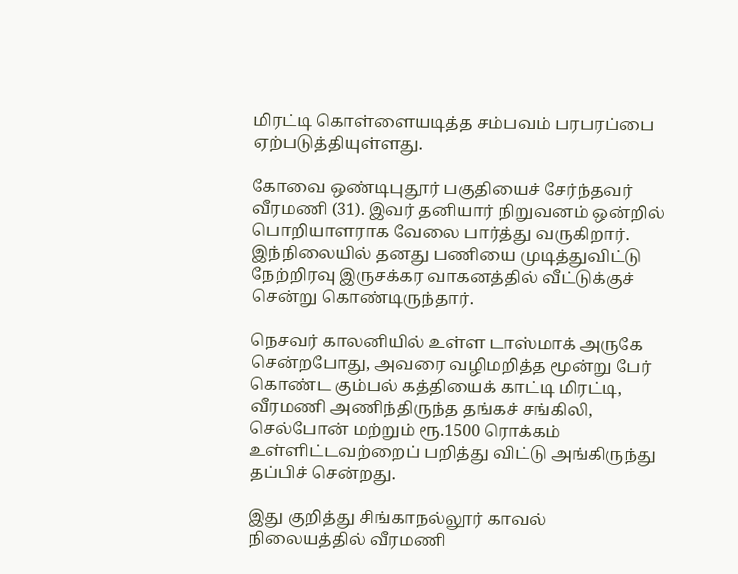மிரட்டி கொள்ளையடித்த சம்பவம் பரபரப்பை ஏற்படுத்தியுள்ளது.

கோவை ஒண்டிபுதூர் பகுதியைச் சேர்ந்தவர் வீரமணி (31). இவர் தனியார் நிறுவனம் ஒன்றில் பொறியாளராக வேலை பார்த்து வருகிறார். இந்நிலையில் தனது பணியை முடித்துவிட்டு நேற்றிரவு இருசக்கர வாகனத்தில் வீட்டுக்குச் சென்று கொண்டிருந்தார்.

நெசவர் காலனியில் உள்ள டாஸ்மாக் அருகே சென்றபோது, அவரை வழிமறித்த மூன்று பேர் கொண்ட கும்பல் கத்தியைக் காட்டி மிரட்டி, வீரமணி அணிந்திருந்த தங்கச் சங்கிலி, செல்போன் மற்றும் ரூ.1500 ரொக்கம் உள்ளிட்டவற்றைப் பறித்து விட்டு அங்கிருந்து தப்பிச் சென்றது.

இது குறித்து சிங்காநல்லூர் காவல் நிலையத்தில் வீரமணி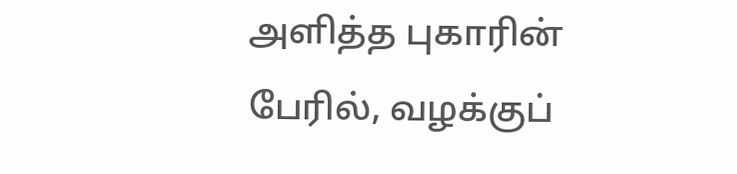அளித்த புகாரின் பேரில், வழக்குப்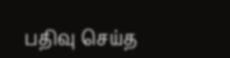பதிவு செய்த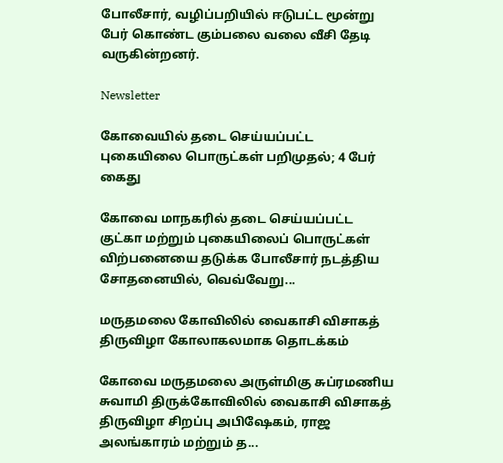போலீசார், வழிப்பறியில் ஈடுபட்ட மூன்று பேர் கொண்ட கும்பலை வலை வீசி தேடி வருகின்றனர்.

Newsletter

கோவையில் தடை செய்யப்பட்ட புகையிலை பொருட்கள் பறிமுதல்; 4 பேர் கைது

கோவை மாநகரில் தடை செய்யப்பட்ட குட்கா மற்றும் புகையிலைப் பொருட்கள் விற்பனையை தடுக்க போலீசார் நடத்திய சோதனையில், வெவ்வேறு...

மருதமலை கோவிலில் வைகாசி விசாகத் திருவிழா கோலாகலமாக தொடக்கம்

கோவை மருதமலை அருள்மிகு சுப்ரமணிய சுவாமி திருக்கோவிலில் வைகாசி விசாகத் திருவிழா சிறப்பு அபிஷேகம், ராஜ அலங்காரம் மற்றும் த...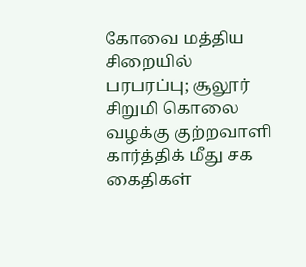கோவை மத்திய சிறையில் பரபரப்பு; சூலூர் சிறுமி கொலை வழக்கு குற்றவாளி கார்த்திக் மீது சக கைதிகள்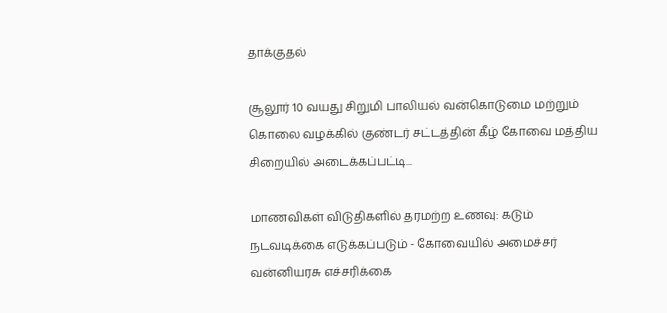தாக்குதல்

சூலூர் 10 வயது சிறுமி பாலியல் வன்கொடுமை மற்றும் கொலை வழக்கில் குண்டர் சட்டத்தின் கீழ் கோவை மத்திய சிறையில் அடைக்கப்பட்டி...

மாணவிகள் விடுதிகளில் தரமற்ற உணவு: கடும் நடவடிக்கை எடுக்கப்படும் - கோவையில் அமைச்சர் வன்னியரசு எச்சரிக்கை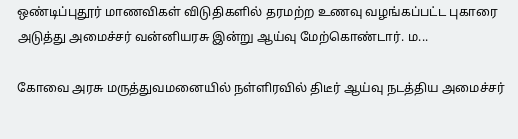ஒண்டிப்புதூர் மாணவிகள் விடுதிகளில் தரமற்ற உணவு வழங்கப்பட்ட புகாரை அடுத்து அமைச்சர் வன்னியரசு இன்று ஆய்வு மேற்கொண்டார். ம...

கோவை அரசு மருத்துவமனையில் நள்ளிரவில் திடீர் ஆய்வு நடத்திய அமைச்சர்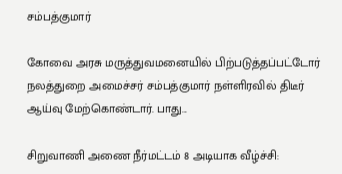சம்பத்குமார்

கோவை அரசு மருத்துவமனையில் பிற்படுத்தப்பட்டோர் நலத்துறை அமைச்சர் சம்பத்குமார் நள்ளிரவில் திடீர் ஆய்வு மேற்கொண்டார். பாது...

சிறுவாணி அணை நீர்மட்டம் 8 அடியாக வீழ்ச்சி: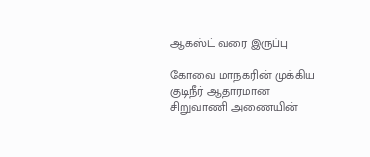ஆகஸ்ட் வரை இருப்பு

கோவை மாநகரின் முக்கிய குடிநீர் ஆதாரமான சிறுவாணி அணையின்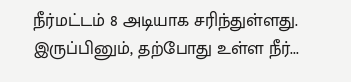நீர்மட்டம் 8 அடியாக சரிந்துள்ளது. இருப்பினும், தற்போது உள்ள நீர்...